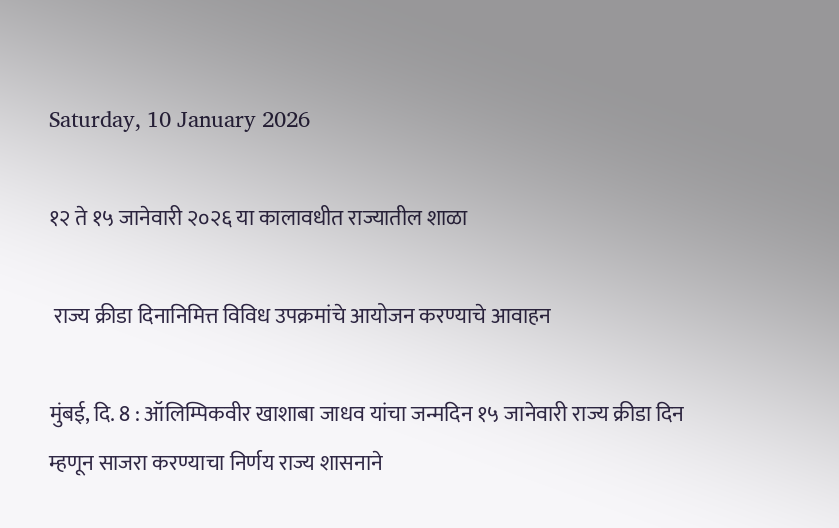Saturday, 10 January 2026

१२ ते १५ जानेवारी २०२६ या कालावधीत राज्यातील शाळा

 राज्य क्रीडा दिनानिमित्त विविध उपक्रमांचे आयोजन करण्याचे आवाहन

मुंबई, दि. 8 : ऑलिम्पिकवीर खाशाबा जाधव यांचा जन्मदिन १५ जानेवारी राज्य क्रीडा दिन म्हणून साजरा करण्याचा निर्णय राज्य शासनाने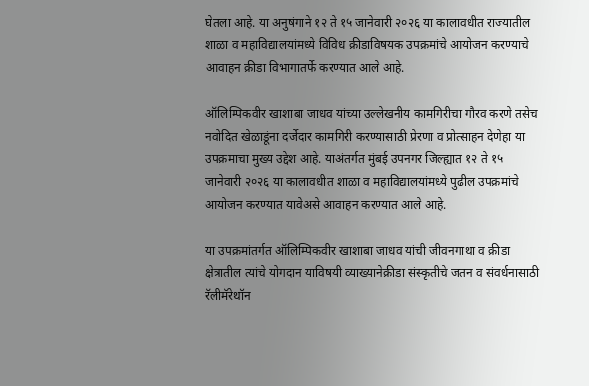घेतला आहे. या अनुषंगाने १२ ते १५ जानेवारी २०२६ या कालावधीत राज्यातील शाळा व महाविद्यालयांमध्ये विविध क्रीडाविषयक उपक्रमांचे आयोजन करण्याचे आवाहन क्रीडा विभागातर्फे करण्यात आले आहे.

ऑलिम्पिकवीर खाशाबा जाधव यांच्या उल्लेखनीय कामगिरीचा गौरव करणे तसेच नवोदित खेळाडूंना दर्जेदार कामगिरी करण्यासाठी प्रेरणा व प्रोत्साहन देणेहा या उपक्रमाचा मुख्य उद्देश आहे. याअंतर्गत मुंबई उपनगर जिल्ह्यात १२ ते १५ जानेवारी २०२६ या कालावधीत शाळा व महाविद्यालयांमध्ये पुढील उपक्रमांचे आयोजन करण्यात यावेअसे आवाहन करण्यात आले आहे.

या उपक्रमांतर्गत ऑलिम्पिकवीर खाशाबा जाधव यांची जीवनगाथा व क्रीडा क्षेत्रातील त्यांचे योगदान याविषयी व्याख्यानेक्रीडा संस्कृतीचे जतन व संवर्धनासाठी रॅलीमॅरेथॉन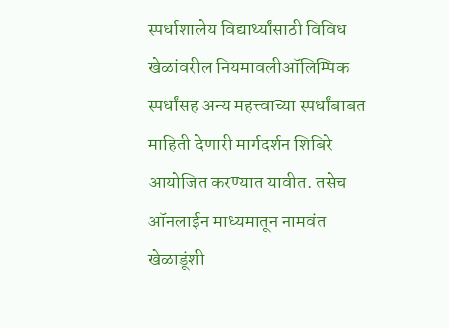स्पर्धाशालेय विद्यार्थ्यांसाठी विविध खेळांवरील नियमावलीऑलिम्पिक स्पर्धांसह अन्य महत्त्वाच्या स्पर्धांबाबत माहिती देणारी मार्गदर्शन शिबिरे आयोजित करण्यात यावीत. तसेच ऑनलाईन माध्यमातून नामवंत खेळाडूंशी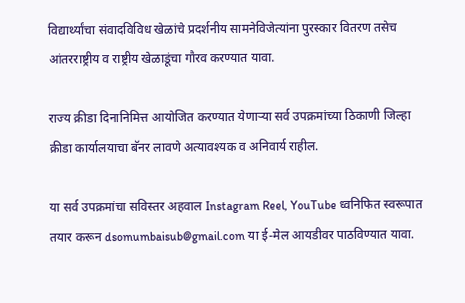विद्यार्थ्यांचा संवादविविध खेळांचे प्रदर्शनीय सामनेविजेत्यांना पुरस्कार वितरण तसेच आंतरराष्ट्रीय व राष्ट्रीय खेळाडूंचा गौरव करण्यात यावा.

राज्य क्रीडा दिनानिमित्त आयोजित करण्यात येणाऱ्या सर्व उपक्रमांच्या ठिकाणी जिल्हा क्रीडा कार्यालयाचा बॅनर लावणे अत्यावश्यक व अनिवार्य राहील.

या सर्व उपक्रमांचा सविस्तर अहवाल Instagram Reel, YouTube ध्वनिफित स्वरूपात तयार करून dsomumbaisub@gmail.com या ई-मेल आयडीवर पाठविण्यात यावा.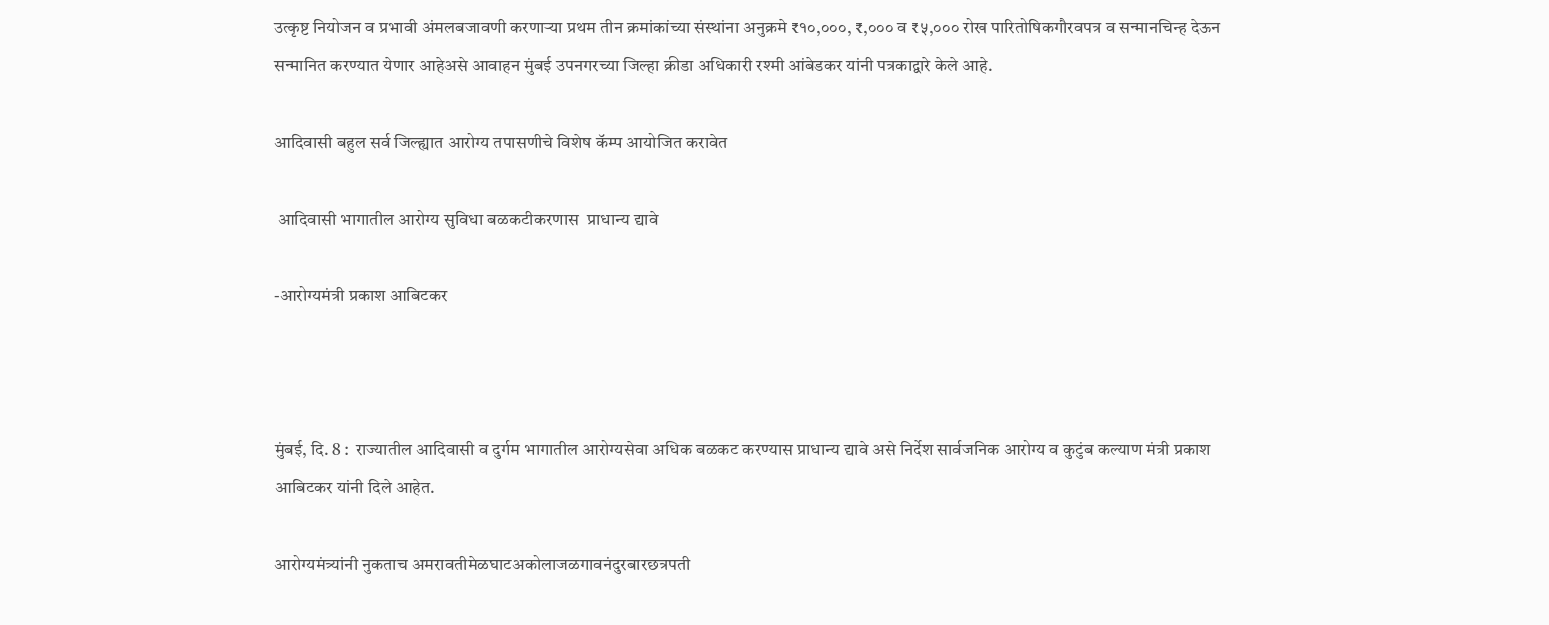उत्कृष्ट नियोजन व प्रभावी अंमलबजावणी करणाऱ्या प्रथम तीन क्रमांकांच्या संस्थांना अनुक्रमे ₹१०,०००, ₹,००० व ₹५,००० रोख पारितोषिकगौरवपत्र व सन्मानचिन्ह देऊन सन्मानित करण्यात येणार आहेअसे आवाहन मुंबई उपनगरच्या जिल्हा क्रीडा अधिकारी रश्मी आंबेडकर यांनी पत्रकाद्वारे केले आहे.

आदिवासी बहुल सर्व जिल्ह्यात आरोग्य तपासणीचे विशेष कॅम्प आयोजित करावेत

 आदिवासी भागातील आरोग्य सुविधा बळकटीकरणास  प्राधान्य द्यावे

-आरोग्यमंत्री प्रकाश आबिटकर



मुंबई, दि. 8 :  राज्यातील आदिवासी व दुर्गम भागातील आरोग्यसेवा अधिक बळकट करण्यास प्राधान्य द्यावे असे निर्देश सार्वजनिक आरोग्य व कुटुंब कल्याण मंत्री प्रकाश आबिटकर यांनी दिले आहेत.

आरोग्यमंत्र्यांनी नुकताच अमरावतीमेळघाटअकोलाजळगावनंदुरबारछत्रपती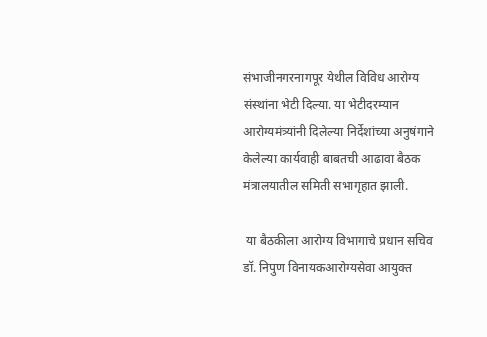संभाजीनगरनागपूर येथील विविध आरोग्य संस्थांना भेटी दिल्या. या भेटीदरम्यान आरोग्यमंत्र्यांनी दिलेल्या निर्देशांच्या अनुषंगाने केलेल्या कार्यवाही बाबतची आढावा बैठक मंत्रालयातील समिती सभागृहात झाली.

 या बैठकीला आरोग्य विभागाचे प्रधान सचिव डॉ. निपुण विनायकआरोग्यसेवा आयुक्त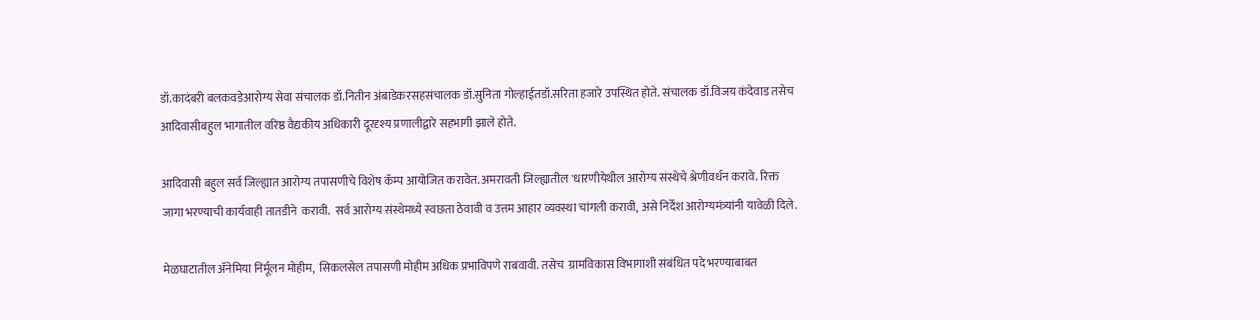डॉ.कादंबरी बलकवडेआरोग्य सेवा संचालक डॉ.नितीन अंबाडेकरसहसंचालक डॉ.सुनिता गोल्हाईतडॉ.सरिता हजारे उपस्थित होते. संचालक डॉ.विजय कंदेवाड तसेच आदिवासीबहुल भागातील वरिष्ठ वैद्यकीय अधिकारी दूरदृश्य प्रणालीद्वारे सहभागी झाले होते.

आदिवासी बहुल सर्व जिल्ह्यात आरोग्य तपासणीचे विशेष कॅम्प आयोजित करावेत. अमरावती जिल्ह्यातील 'धारणीयेथील आरोग्य संस्थेचे श्रेणीवर्धन करावे. रिक्त जागा भरण्याची कार्यवाही तातडीने  करावी.  सर्व आरोग्य संस्थेमध्ये स्वछता ठेवावी व उत्तम आहार व्यवस्था चांगली करावी, असे निर्देश आरोग्यमंत्र्यांनी यावेळी दिले.

मेळघाटातील ॲनेमिया निर्मूलन मोहीम,  सिकलसेल तपासणी मोहीम अधिक प्रभाविपणे राबवावी. तसेच  ग्रामविकास विभागाशी संबंधित पदे भरण्याबाबत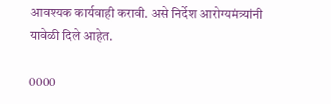आवश्यक कार्यवाही करावी. असे निर्देश आरोग्यमंत्र्यांनी यावेळी दिले आहेत.

0000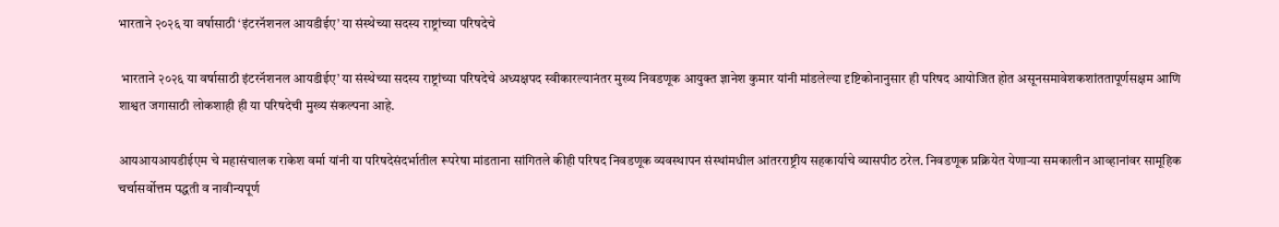भारताने २०२६ या वर्षासाठी ‘इंटरनॅशनल आयडीईए’ या संस्थेच्या सदस्य राष्ट्रांच्या परिषदेचे

 भारताने २०२६ या वर्षासाठी इंटरनॅशनल आयडीईए’ या संस्थेच्या सदस्य राष्ट्रांच्या परिषदेचे अध्यक्षपद स्वीकारल्यानंतर मुख्य निवडणूक आयुक्त ज्ञानेश कुमार यांनी मांडलेल्या दृष्टिकोनानुसार ही परिषद आयोजित होत असूनसमावेशकशांततापूर्णसक्षम आणि शाश्वत जगासाठी लोकशाही ही या परिषदेची मुख्य संकल्पना आहे.

आयआयआयडीईएम चे महासंचालक राकेश वर्मा यांनी या परिषदेसंदर्भातील रूपरेषा मांडताना सांगितले कीही परिषद निवडणूक व्यवस्थापन संस्थांमधील आंतरराष्ट्रीय सहकार्याचे व्यासपीठ ठरेल. निवडणूक प्रक्रियेत येणाऱ्या समकालीन आव्हानांवर सामूहिक चर्चासर्वोत्तम पद्धती व नावीन्यपूर्ण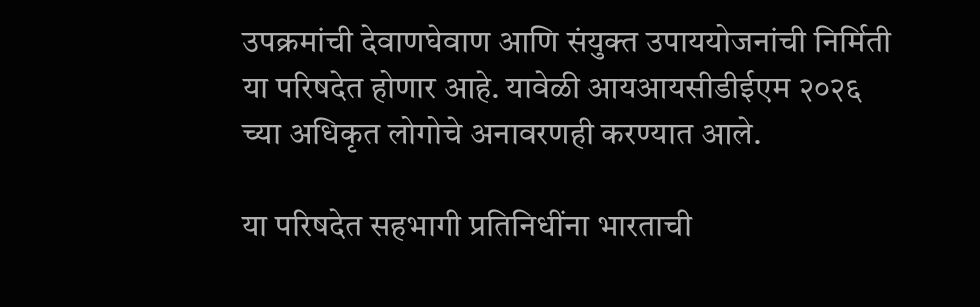उपक्रमांची देवाणघेवाण आणि संयुक्त उपाययोजनांची निर्मिती या परिषदेत होणार आहे. यावेळी आयआयसीडीईएम २०२६ च्या अधिकृत लोगोचे अनावरणही करण्यात आले.

या परिषदेत सहभागी प्रतिनिधींना भारताची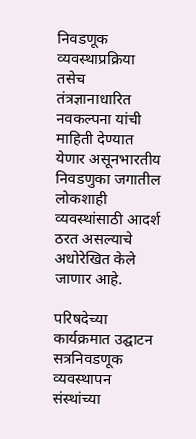निवडणूक व्यवस्थाप्रक्रिया तसेच तंत्रज्ञानाधारित नवकल्पना यांची माहिती देण्यात येणार असूनभारतीय निवडणुका जगातील लोकशाही व्यवस्थांसाठी आदर्श ठरत असल्याचे अधोरेखित केले जाणार आहे.

परिषदेच्या कार्यक्रमात उद्घाटन सत्रनिवडणूक व्यवस्थापन संस्थांच्या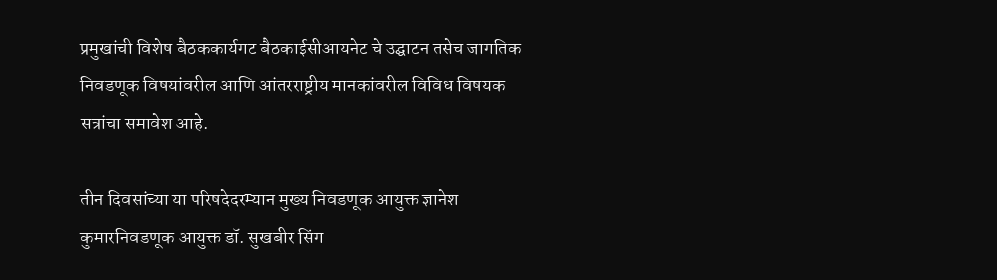प्रमुखांची विशेष बैठककार्यगट बैठकाईसीआयनेट चे उद्घाटन तसेच जागतिक निवडणूक विषयांवरील आणि आंतरराष्ट्रीय मानकांवरील विविध विषयक सत्रांचा समावेश आहे.

तीन दिवसांच्या या परिषदेदरम्यान मुख्य निवडणूक आयुक्त ज्ञानेश कुमारनिवडणूक आयुक्त डॉ. सुखबीर सिंग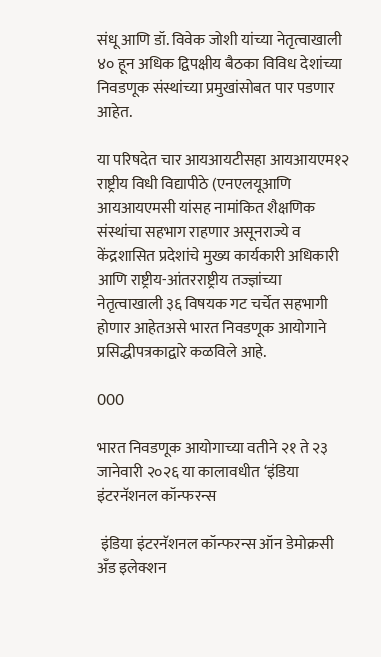संधू आणि डॉ. विवेक जोशी यांच्या नेतृत्वाखाली ४० हून अधिक द्विपक्षीय बैठका विविध देशांच्या निवडणूक संस्थांच्या प्रमुखांसोबत पार पडणार आहेत.

या परिषदेत चार आयआयटीसहा आयआयएम१२ राष्ट्रीय विधी विद्यापीठे (एनएलयूआणि आयआयएमसी यांसह नामांकित शैक्षणिक संस्थांचा सहभाग राहणार असूनराज्ये व केंद्रशासित प्रदेशांचे मुख्य कार्यकारी अधिकारी आणि राष्ट्रीय-आंतरराष्ट्रीय तज्ज्ञांच्या नेतृत्वाखाली ३६ विषयक गट चर्चेत सहभागी होणार आहेतअसे भारत निवडणूक आयोगाने प्रसिद्धीपत्रकाद्वारे कळविले आहे.

000

भारत निवडणूक आयोगाच्या वतीने २१ ते २३ जानेवारी २०२६ या कालावधीत ‘इंडिया इंटरनॅशनल कॉन्फरन्स

 इंडिया इंटरनॅशनल कॉन्फरन्स ऑन डेमोक्रसी अँड इलेक्शन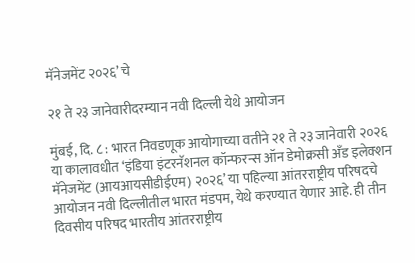मॅनेजमेंट २०२६’ चे

२१ ते २३ जानेवारीदरम्यान नवी दिल्ली येथे आयोजन

मुंबई, दि. ८ : भारत निवडणूक आयोगाच्या वतीने २१ ते २३ जानेवारी २०२६ या कालावधीत ‘इंडिया इंटरनॅशनल कॉन्फरन्स ऑन डेमोक्रसी अँड इलेक्शन मॅनेजमेंट (आयआयसीडीईएम) २०२६’ या पहिल्या आंतरराष्ट्रीय परिषदचे आयोजन नवी दिल्लीतील भारत मंडपम, येथे करण्यात येणार आहे. ही तीन दिवसीय परिषद भारतीय आंतरराष्ट्रीय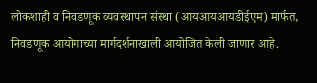लोकशाही व निवडणूक व्यवस्थापन संस्था (आयआयआयडीईएम) मार्फत, निवडणूक आयोगाच्या मार्गदर्शनाखाली आयोजित केली जाणार आहे.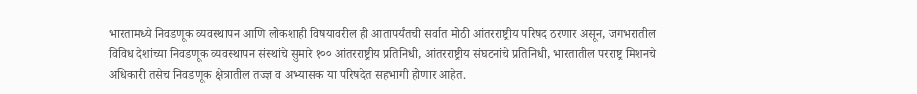भारतामध्ये निवडणूक व्यवस्थापन आणि लोकशाही विषयावरील ही आतापर्यंतची सर्वात मोठी आंतरराष्ट्रीय परिषद ठरणार असून, जगभरातील विविध देशांच्या निवडणूक व्यवस्थापन संस्थांचे सुमारे १०० आंतरराष्ट्रीय प्रतिनिधी, आंतरराष्ट्रीय संघटनांचे प्रतिनिधी, भारतातील परराष्ट्र मिशनचे अधिकारी तसेच निवडणूक क्षेत्रातील तज्ज्ञ व अभ्यासक या परिषदेत सहभागी होणार आहेत.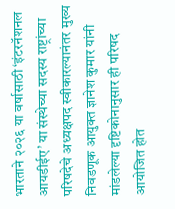भारताने २०२६ या वर्षासाठी ‘इंटरनॅशनल आयडीईए’ या संस्थेच्या सदस्य राष्ट्रांच्या परिषदेचे अध्यक्षपद स्वीकारल्यानंतर मुख्य निवडणूक आयुक्त ज्ञानेश कुमार यांनी मांडलेल्या दृष्टिकोनानुसार ही परिषद आयोजित होत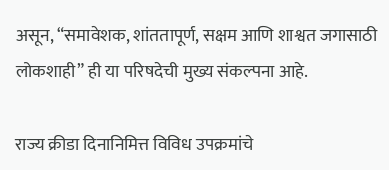असून, “समावेशक, शांततापूर्ण, सक्षम आणि शाश्वत जगासाठी लोकशाही” ही या परिषदेची मुख्य संकल्पना आहे.

राज्य क्रीडा दिनानिमित्त विविध उपक्रमांचे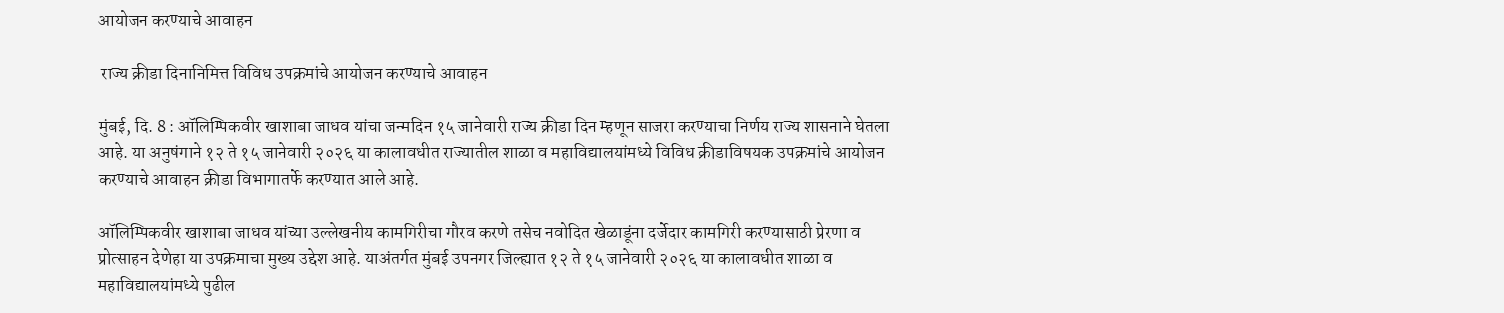आयोजन करण्याचे आवाहन

 राज्य क्रीडा दिनानिमित्त विविध उपक्रमांचे आयोजन करण्याचे आवाहन

मुंबई, दि. 8 : ऑलिम्पिकवीर खाशाबा जाधव यांचा जन्मदिन १५ जानेवारी राज्य क्रीडा दिन म्हणून साजरा करण्याचा निर्णय राज्य शासनाने घेतला आहे. या अनुषंगाने १२ ते १५ जानेवारी २०२६ या कालावधीत राज्यातील शाळा व महाविद्यालयांमध्ये विविध क्रीडाविषयक उपक्रमांचे आयोजन करण्याचे आवाहन क्रीडा विभागातर्फे करण्यात आले आहे.

ऑलिम्पिकवीर खाशाबा जाधव यांच्या उल्लेखनीय कामगिरीचा गौरव करणे तसेच नवोदित खेळाडूंना दर्जेदार कामगिरी करण्यासाठी प्रेरणा व प्रोत्साहन देणेहा या उपक्रमाचा मुख्य उद्देश आहे. याअंतर्गत मुंबई उपनगर जिल्ह्यात १२ ते १५ जानेवारी २०२६ या कालावधीत शाळा व महाविद्यालयांमध्ये पुढील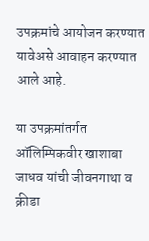उपक्रमांचे आयोजन करण्यात यावेअसे आवाहन करण्यात आले आहे.

या उपक्रमांतर्गत ऑलिम्पिकवीर खाशाबा जाधव यांची जीवनगाथा व क्रीडा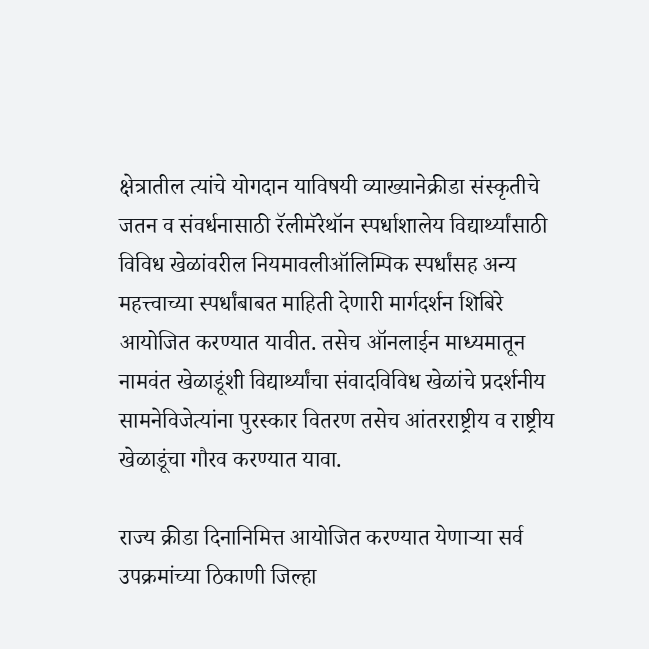क्षेत्रातील त्यांचे योगदान याविषयी व्याख्यानेक्रीडा संस्कृतीचे जतन व संवर्धनासाठी रॅलीमॅरेथॉन स्पर्धाशालेय विद्यार्थ्यांसाठी विविध खेळांवरील नियमावलीऑलिम्पिक स्पर्धांसह अन्य महत्त्वाच्या स्पर्धांबाबत माहिती देणारी मार्गदर्शन शिबिरे आयोजित करण्यात यावीत. तसेच ऑनलाईन माध्यमातून नामवंत खेळाडूंशी विद्यार्थ्यांचा संवादविविध खेळांचे प्रदर्शनीय सामनेविजेत्यांना पुरस्कार वितरण तसेच आंतरराष्ट्रीय व राष्ट्रीय खेळाडूंचा गौरव करण्यात यावा.

राज्य क्रीडा दिनानिमित्त आयोजित करण्यात येणाऱ्या सर्व उपक्रमांच्या ठिकाणी जिल्हा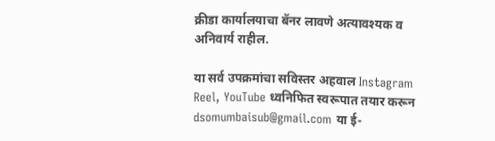क्रीडा कार्यालयाचा बॅनर लावणे अत्यावश्यक व अनिवार्य राहील.

या सर्व उपक्रमांचा सविस्तर अहवाल Instagram Reel, YouTube ध्वनिफित स्वरूपात तयार करून dsomumbaisub@gmail.com या ई-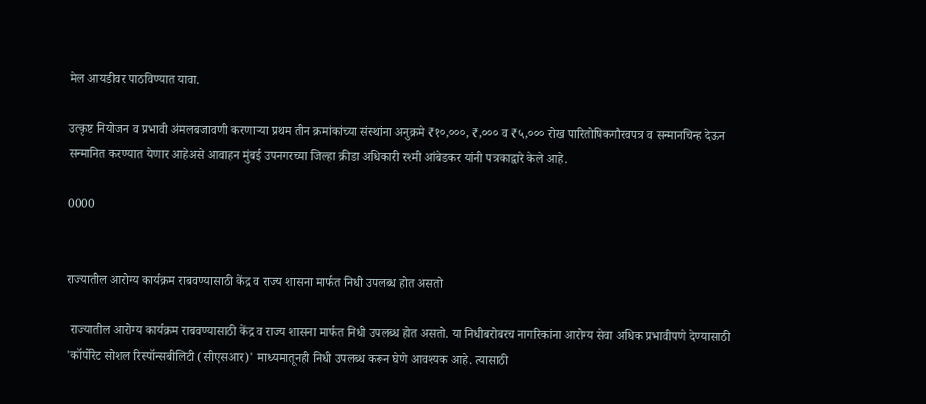मेल आयडीवर पाठविण्यात यावा.

उत्कृष्ट नियोजन व प्रभावी अंमलबजावणी करणाऱ्या प्रथम तीन क्रमांकांच्या संस्थांना अनुक्रमे ₹१०,०००, ₹,००० व ₹५,००० रोख पारितोषिकगौरवपत्र व सन्मानचिन्ह देऊन सन्मानित करण्यात येणार आहेअसे आवाहन मुंबई उपनगरच्या जिल्हा क्रीडा अधिकारी रश्मी आंबेडकर यांनी पत्रकाद्वारे केले आहे.

0000


राज्यातील आरोग्य कार्यक्रम राबवण्यासाठी केंद्र व राज्य शासना मार्फत निधी उपलब्ध होत असतो

 राज्यातील आरोग्य कार्यक्रम राबवण्यासाठी केंद्र व राज्य शासना मार्फत निधी उपलब्ध होत असतो. या निधीबरोबरच नागरिकांना आरोग्य सेवा अधिक प्रभावीपणे देण्यासाठी 'कॉर्पोरेट सोशल रिस्पॉन्सबीलिटी (सीएसआर)' माध्यमातूनही निधी उपलब्ध करून घेणे आवश्यक आहे. त्यासाठी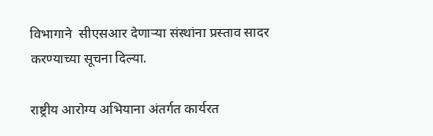विभागाने  सीएसआर देणाऱ्या संस्थांना प्रस्ताव सादर करण्याच्या सूचना दिल्या.

राष्ट्रीय आरोग्य अभियाना अंतर्गत कार्यरत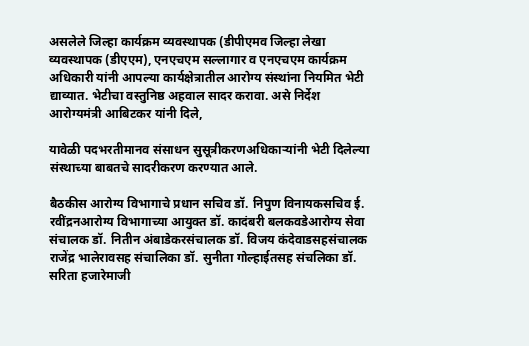असलेले जिल्हा कार्यक्रम व्यवस्थापक (डीपीएमव जिल्हा लेखा व्यवस्थापक (डीएएम), एनएचएम सल्लागार व एनएचएम कार्यक्रम अधिकारी यांनी आपल्या कार्यक्षेत्रातील आरोग्य संस्थांना नियमित भेटी द्याव्यात. भेटीचा वस्तुनिष्ठ अहवाल सादर करावा. असे निर्देश आरोग्यमंत्री आबिटकर यांनी दिले,

यावेळी पदभरतीमानव संसाधन सुसूत्रीकरणअधिकाऱ्यांनी भेटी दिलेल्या संस्थाच्या बाबतचे सादरीकरण करण्यात आले.

बैठकीस आरोग्य विभागाचे प्रधान सचिव डॉ. निपुण विनायकसचिव ई. रवींद्रनआरोग्य विभागाच्या आयुक्त डॉ. कादंबरी बलकवडेआरोग्य सेवा संचालक डॉ. नितीन अंबाडेकरसंचालक डॉ. विजय कंदेवाडसहसंचालक राजेंद्र भालेरावसह संचालिका डॉ. सुनीता गोल्हाईतसह संचलिका डॉ. सरिता हजारेमाजी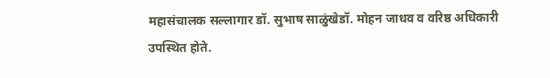महासंचालक सल्लागार डॉ. सुभाष साळुंखेडॉ. मोहन जाधव व वरिष्ठ अधिकारी उपस्थित होते.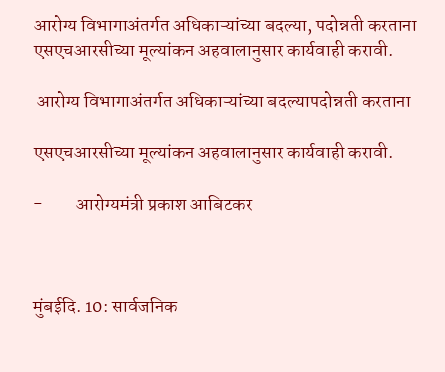आरोग्य विभागाअंतर्गत अधिकाऱ्यांच्या बदल्या, पदोन्नती करताना एसएचआरसीच्या मूल्यांकन अहवालानुसार कार्यवाही करावी.

 आरोग्य विभागाअंतर्गत अधिकाऱ्यांच्या बदल्यापदोन्नती करताना

एसएचआरसीच्या मूल्यांकन अहवालानुसार कार्यवाही करावी.

-         आरोग्यमंत्री प्रकाश आबिटकर



मुंबईदि. 10: सार्वजनिक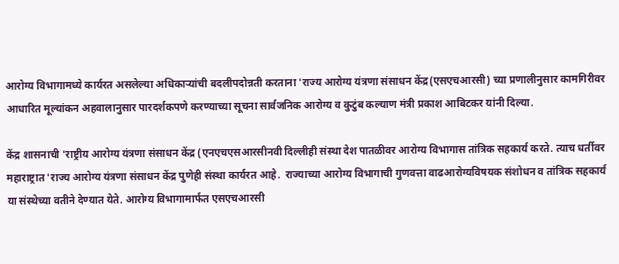आरोग्य विभागामध्ये कार्यरत असलेल्या अधिकाऱ्यांची बदलीपदोन्नती करताना 'राज्य आरोग्य यंत्रणा संसाधन केंद्र(एसएचआरसी) च्या प्रणालीनुसार कामगिरीवर आधारित मूल्यांकन अहवालानुसार पारदर्शकपणे करण्याच्या सूचना सार्वजनिक आरोग्य व कुटुंब कल्याण मंत्री प्रकाश आबिटकर यांनी दिल्या.

केंद्र शासनाची 'राष्ट्रीय आरोग्य यंत्रणा संसाधन केंद्र (एनएचएसआरसीनवी दिल्लीही संस्था देश पातळीवर आरोग्य विभागास तांत्रिक सहकार्य करते. त्याच धर्तीवर महाराष्ट्रात 'राज्य आरोग्य यंत्रणा संसाधन केंद्र पुणेही संस्था कार्यरत आहे.  राज्याच्या आरोग्य विभागाची गुणवत्ता वाढआरोग्यविषयक संशोधन व तांत्रिक सहकार्य या संस्थेच्या वतीने देण्यात येते. आरोग्य विभागामार्फत एसएचआरसी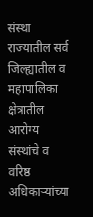संस्था राज्यातील सर्व जिल्ह्यातील व महापालिका क्षेत्रातील आरोग्य संस्थांचे व वरिष्ठ अधिकाऱ्यांच्या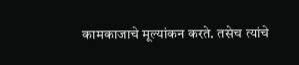कामकाजाचे मूल्यांकन करते. तसेच त्यांचे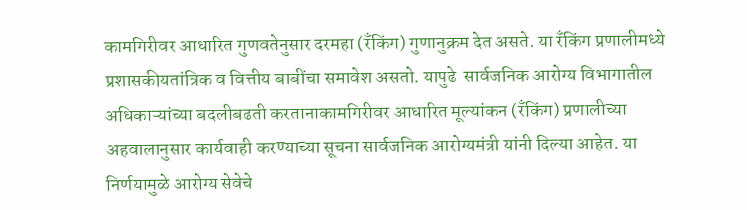कामगिरीवर आधारित गुणवतेनुसार दरमहा (रँकिंग) गुणानुक्रम देत असते. या रँकिंग प्रणालीमध्ये प्रशासकीयतांत्रिक व वित्तीय बाबींचा समावेश असतो. यापुढे  सार्वजनिक आरोग्य विभागातील अधिकाऱ्यांच्या बदलीबढती करतानाकामगिरीवर आधारित मूल्यांकन (रँकिंग) प्रणालीच्या अहवालानुसार कार्यवाही करण्याच्या सूचना सार्वजनिक आरोग्यमंत्री यांनी दिल्या आहेत. या निर्णयामुळे आरोग्य सेवेचे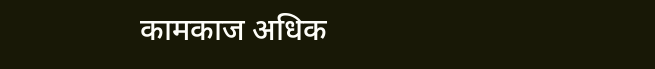कामकाज अधिक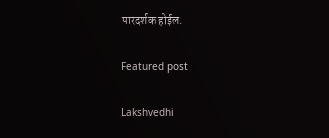पारदर्शक होईल.

Featured post

Lakshvedhi